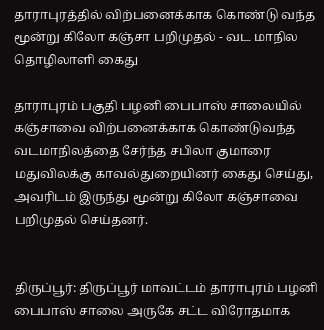தாராபுரத்தில் விற்பனைக்காக கொண்டு வந்த மூன்று கிலோ கஞ்சா பறிமுதல் - வட மாநில தொழிலாளி கைது

தாராபுரம் பகுதி பழனி பைபாஸ் சாலையில் கஞ்சாவை விற்பனைக்காக கொண்டுவந்த வடமாநிலத்தை சேர்ந்த சபிலா குமாரை மதுவிலக்கு காவல்துறையினர் கைது செய்து, அவரிடம் இருந்து மூன்று கிலோ கஞ்சாவை பறிமுதல் செய்தனர்.


திருப்பூர்: திருப்பூர் மாவட்டம் தாராபுரம் பழனி பைபாஸ் சாலை அருகே சட்ட விரோதமாக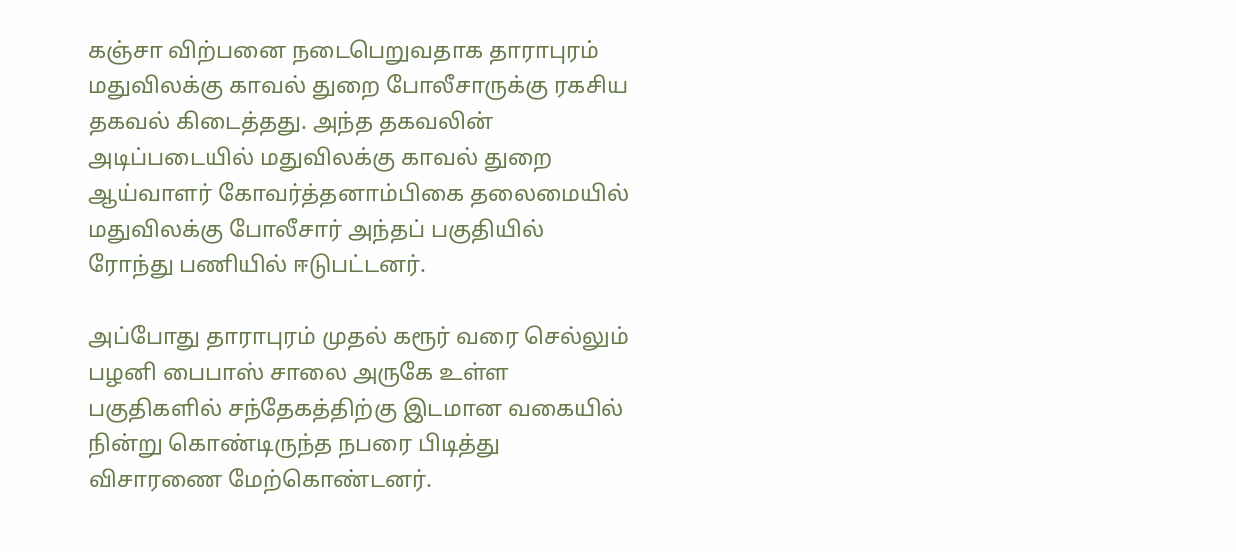கஞ்சா விற்பனை நடைபெறுவதாக தாராபுரம் மதுவிலக்கு காவல் துறை போலீசாருக்கு ரகசிய தகவல் கிடைத்தது. அந்த தகவலின் அடிப்படையில் மதுவிலக்கு காவல் துறை ஆய்வாளர் கோவர்த்தனாம்பிகை தலைமையில் மதுவிலக்கு போலீசார் அந்தப் பகுதியில் ரோந்து பணியில் ஈடுபட்டனர்.

அப்போது தாராபுரம் முதல் கரூர் வரை செல்லும் பழனி பைபாஸ் சாலை அருகே உள்ள பகுதிகளில் சந்தேகத்திற்கு இடமான வகையில் நின்று கொண்டிருந்த நபரை பிடித்து விசாரணை மேற்கொண்டனர்.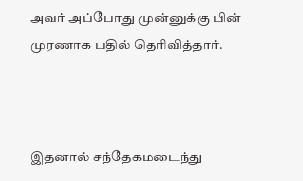அவர் அப்போது முன்னுக்கு பின் முரணாக பதில் தெரிவித்தார்.



இதனால் சந்தேகமடைந்து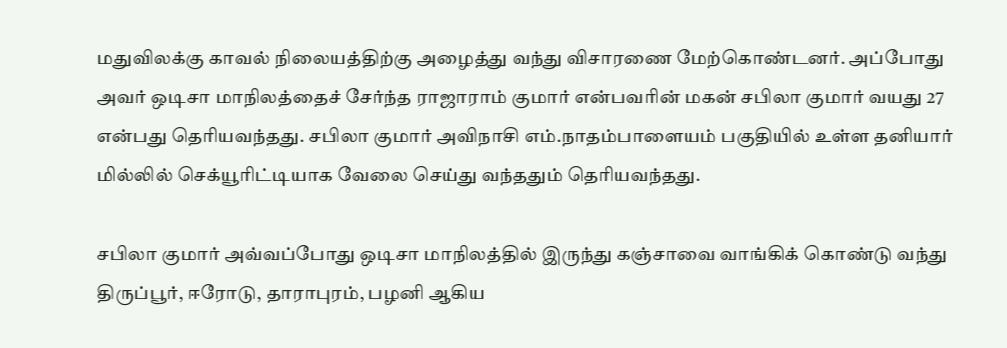மதுவிலக்கு காவல் நிலையத்திற்கு அழைத்து வந்து விசாரணை மேற்கொண்டனர். அப்போது அவர் ஒடிசா மாநிலத்தைச் சேர்ந்த ராஜாராம் குமார் என்பவரின் மகன் சபிலா குமார் வயது 27 என்பது தெரியவந்தது. சபிலா குமார் அவிநாசி எம்.நாதம்பாளையம் பகுதியில் உள்ள தனியார் மில்லில் செக்யூரிட்டியாக வேலை செய்து வந்ததும் தெரியவந்தது.

சபிலா குமார் அவ்வப்போது ஒடிசா மாநிலத்தில் இருந்து கஞ்சாவை வாங்கிக் கொண்டு வந்து திருப்பூர், ஈரோடு, தாராபுரம், பழனி ஆகிய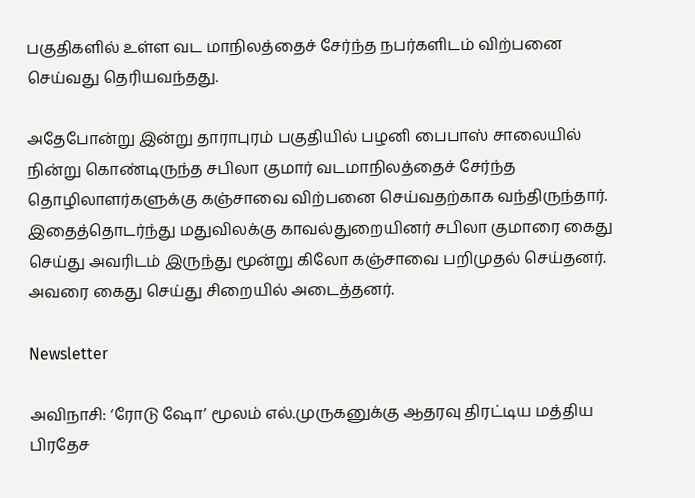பகுதிகளில் உள்ள வட மாநிலத்தைச் சேர்ந்த நபர்களிடம் விற்பனை செய்வது தெரியவந்தது.

அதேபோன்று இன்று தாராபுரம் பகுதியில் பழனி பைபாஸ் சாலையில் நின்று கொண்டிருந்த சபிலா குமார் வடமாநிலத்தைச் சேர்ந்த தொழிலாளர்களுக்கு கஞ்சாவை விற்பனை செய்வதற்காக வந்திருந்தார். இதைத்தொடர்ந்து மதுவிலக்கு காவல்துறையினர் சபிலா குமாரை கைது செய்து அவரிடம் இருந்து மூன்று கிலோ கஞ்சாவை பறிமுதல் செய்தனர். அவரை கைது செய்து சிறையில் அடைத்தனர்.

Newsletter

அவிநாசி: ‘ரோடு ஷோ’ மூலம் எல்.முருகனுக்கு ஆதரவு திரட்டிய மத்திய பிரதேச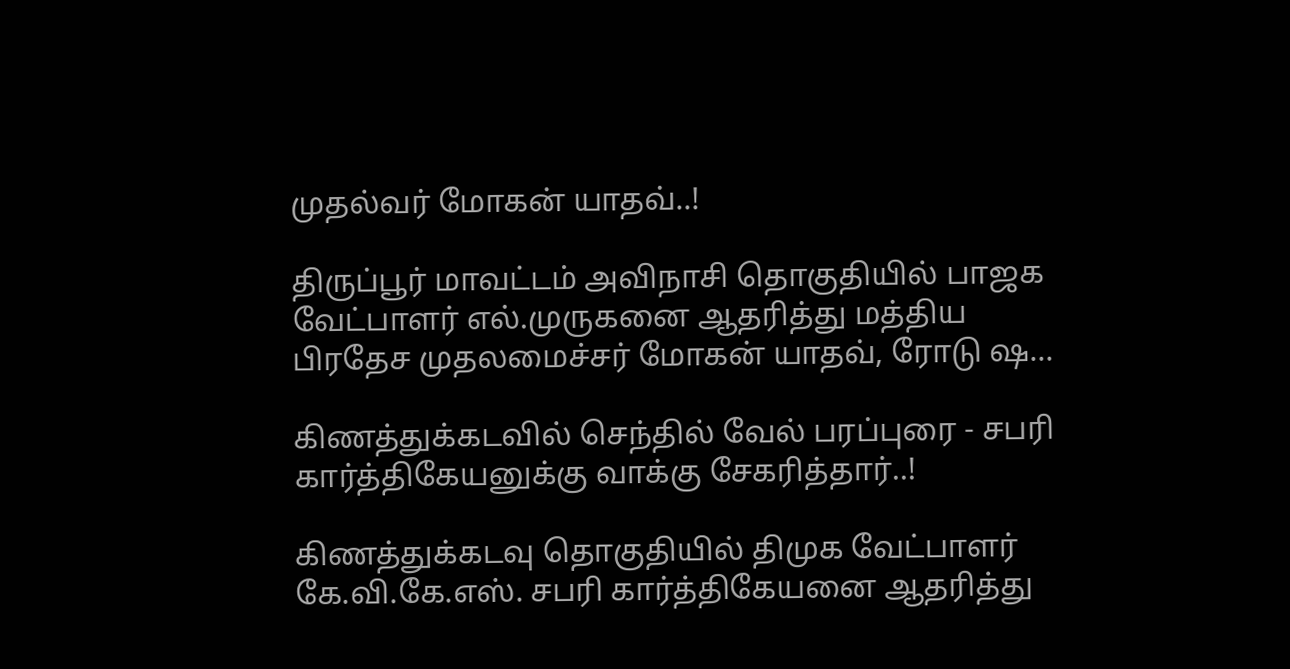முதல்வர் மோகன் யாதவ்..!

திருப்பூர் மாவட்டம் அவிநாசி தொகுதியில் பாஜக வேட்பாளர் எல்.முருகனை ஆதரித்து மத்திய பிரதேச முதலமைச்சர் மோகன் யாதவ், ரோடு ஷ...

கிணத்துக்கடவில் செந்தில் வேல் பரப்புரை - சபரி கார்த்திகேயனுக்கு வாக்கு சேகரித்தார்..!

கிணத்துக்கடவு தொகுதியில் திமுக வேட்பாளர் கே.வி.கே.எஸ். சபரி கார்த்திகேயனை ஆதரித்து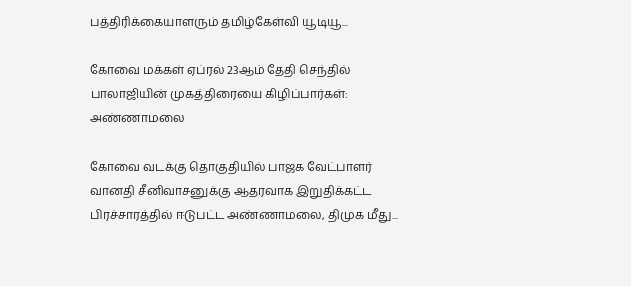பத்திரிக்கையாளரும் தமிழ்கேள்வி யூடியூ...

கோவை மக்கள் ஏப்ரல் 23ஆம் தேதி செந்தில் பாலாஜியின் முகத்திரையை கிழிப்பார்கள்: அண்ணாமலை

கோவை வடக்கு தொகுதியில் பாஜக வேட்பாளர் வானதி சீனிவாசனுக்கு ஆதரவாக இறுதிக்கட்ட பிரச்சாரத்தில் ஈடுபட்ட அண்ணாமலை, திமுக மீது...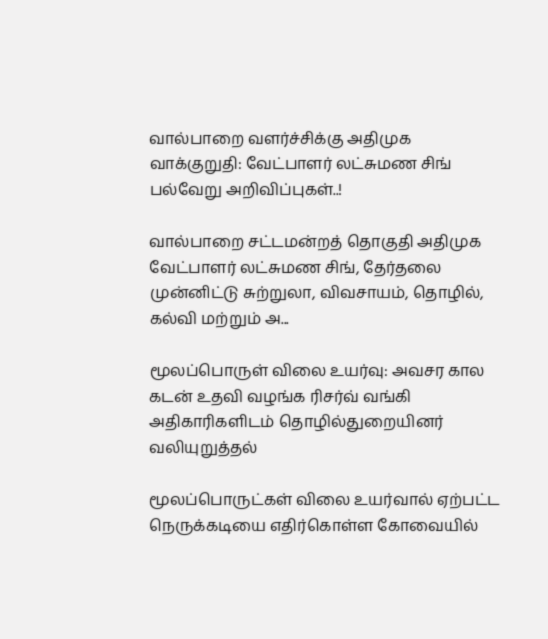வால்பாறை வளர்ச்சிக்கு அதிமுக வாக்குறுதி: வேட்பாளர் லட்சுமண சிங் பல்வேறு அறிவிப்புகள்..!

வால்பாறை சட்டமன்றத் தொகுதி அதிமுக வேட்பாளர் லட்சுமண சிங், தேர்தலை முன்னிட்டு சுற்றுலா, விவசாயம், தொழில், கல்வி மற்றும் அ...

மூலப்பொருள் விலை உயர்வு: அவசர கால கடன் உதவி வழங்க ரிசர்வ் வங்கி அதிகாரிகளிடம் தொழில்துறையினர் வலியுறுத்தல்

மூலப்பொருட்கள் விலை உயர்வால் ஏற்பட்ட நெருக்கடியை எதிர்கொள்ள கோவையில்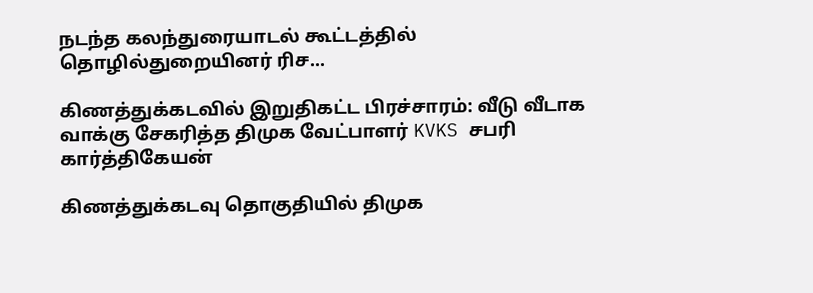நடந்த கலந்துரையாடல் கூட்டத்தில் தொழில்துறையினர் ரிச...

கிணத்துக்கடவில் இறுதிகட்ட பிரச்சாரம்: வீடு வீடாக வாக்கு சேகரித்த திமுக வேட்பாளர் KVKS சபரி கார்த்திகேயன்

கிணத்துக்கடவு தொகுதியில் திமுக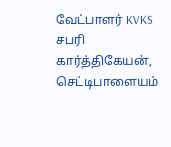வேட்பாளர் KVKS சபரி கார்த்திகேயன், செட்டிபாளையம்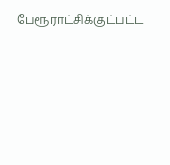பேரூராட்சிக்குட்பட்ட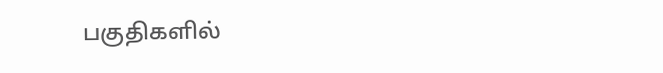பகுதிகளில்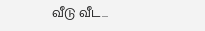வீடு வீட...